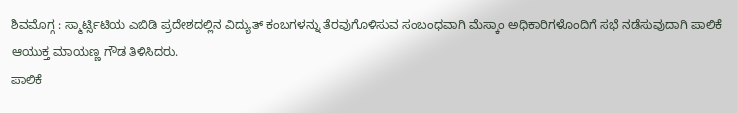ಶಿವಮೊಗ್ಗ : ಸ್ಮಾರ್ಟ್ಸಿಟಿಯ ಎಬಿಡಿ ಪ್ರದೇಶದಲ್ಲಿನ ವಿದ್ಯುತ್ ಕಂಬಗಳನ್ನು ತೆರವುಗೊಳಿಸುವ ಸಂಬಂಧವಾಗಿ ಮೆಸ್ಕಾಂ ಅಧಿಕಾರಿಗಳೊಂದಿಗೆ ಸಭೆ ನಡೆಸುವುದಾಗಿ ಪಾಲಿಕೆ ಆಯುಕ್ತ ಮಾಯಣ್ಣ ಗೌಡ ತಿಳಿಸಿದರು.
ಪಾಲಿಕೆ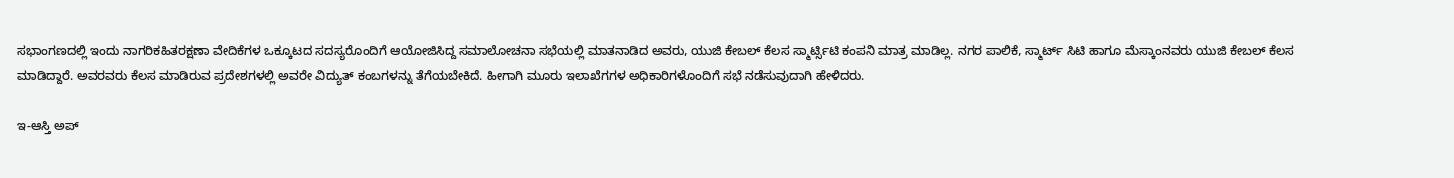ಸಭಾಂಗಣದಲ್ಲಿ ಇಂದು ನಾಗರಿಕಹಿತರಕ್ಷಣಾ ವೇದಿಕೆಗಳ ಒಕ್ಕೂಟದ ಸದಸ್ಯರೊಂದಿಗೆ ಆಯೋಜಿಸಿದ್ದ ಸಮಾಲೋಚನಾ ಸಭೆಯಲ್ಲಿ ಮಾತನಾಡಿದ ಅವರು, ಯುಜಿ ಕೇಬಲ್ ಕೆಲಸ ಸ್ಮಾರ್ಟ್ಸಿಟಿ ಕಂಪನಿ ಮಾತ್ರ ಮಾಡಿಲ್ಲ. ನಗರ ಪಾಲಿಕೆ, ಸ್ಮಾರ್ಟ್ ಸಿಟಿ ಹಾಗೂ ಮೆಸ್ಕಾಂನವರು ಯುಜಿ ಕೇಬಲ್ ಕೆಲಸ ಮಾಡಿದ್ದಾರೆ. ಅವರವರು ಕೆಲಸ ಮಾಡಿರುವ ಪ್ರದೇಶಗಳಲ್ಲಿ ಅವರೇ ವಿದ್ಯುತ್ ಕಂಬಗಳನ್ನು ತೆಗೆಯಬೇಕಿದೆ. ಹೀಗಾಗಿ ಮೂರು ಇಲಾಖೆಗಗಳ ಅಧಿಕಾರಿಗಳೊಂದಿಗೆ ಸಭೆ ನಡೆಸುವುದಾಗಿ ಹೇಳಿದರು.

ಇ-ಆಸ್ತಿ ಅಪ್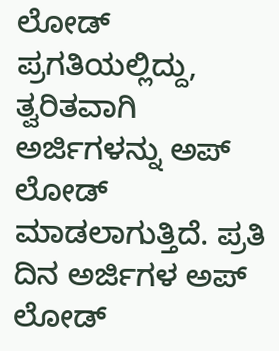ಲೋಡ್ ಪ್ರಗತಿಯಲ್ಲಿದ್ದು, ತ್ವರಿತವಾಗಿ ಅರ್ಜಿಗಳನ್ನು ಅಪ್ ಲೋಡ್ ಮಾಡಲಾಗುತ್ತಿದೆ. ಪ್ರತಿ ದಿನ ಅರ್ಜಿಗಳ ಅಪ್ ಲೋಡ್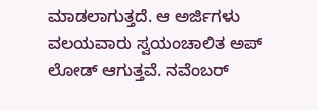ಮಾಡಲಾಗುತ್ತದೆ. ಆ ಅರ್ಜಿಗಳು ವಲಯವಾರು ಸ್ವಯಂಚಾಲಿತ ಅಪ್ ಲೋಡ್ ಆಗುತ್ತವೆ. ನವೆಂಬರ್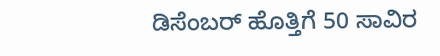ಡಿಸೆಂಬರ್ ಹೊತ್ತಿಗೆ 50 ಸಾವಿರ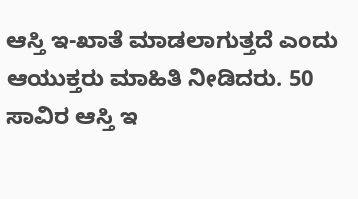ಆಸ್ತಿ ಇ-ಖಾತೆ ಮಾಡಲಾಗುತ್ತದೆ ಎಂದು ಆಯುಕ್ತರು ಮಾಹಿತಿ ನೀಡಿದರು. 50 ಸಾವಿರ ಆಸ್ತಿ ಇ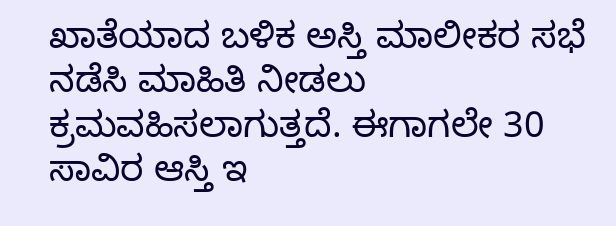ಖಾತೆಯಾದ ಬಳಿಕ ಅಸ್ತಿ ಮಾಲೀಕರ ಸಭೆ ನಡೆಸಿ ಮಾಹಿತಿ ನೀಡಲು ಕ್ರಮವಹಿಸಲಾಗುತ್ತದೆ. ಈಗಾಗಲೇ 30 ಸಾವಿರ ಆಸ್ತಿ ಇ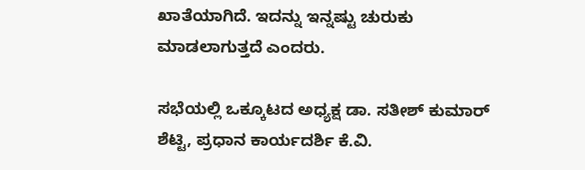ಖಾತೆಯಾಗಿದೆ. ಇದನ್ನು ಇನ್ನಷ್ಟು ಚುರುಕು ಮಾಡಲಾಗುತ್ತದೆ ಎಂದರು.

ಸಭೆಯಲ್ಲಿ ಒಕ್ಕೂಟದ ಅಧ್ಯಕ್ಷ ಡಾ. ಸತೀಶ್ ಕುಮಾರ್ ಶೆಟ್ಟಿ, ಪ್ರಧಾನ ಕಾರ್ಯದರ್ಶಿ ಕೆ.ವಿ.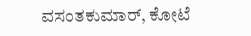ವಸಂತಕುಮಾರ್, ಕೋಟೆ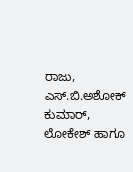ರಾಜು, ಎಸ್.ಬಿ.ಅಶೋಕ್ ಕುಮಾರ್, ಲೋಕೇಶ್ ಹಾಗೂ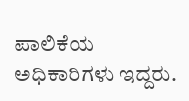ಪಾಲಿಕೆಯ ಅಧಿಕಾರಿಗಳು ಇದ್ದರು.